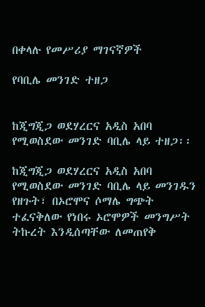በቀላሉ የመሥሪያ ማገናኛዎች

የባቢሌ መንገድ ተዘጋ


ከጂግጂጋ ወደሃረርና አዲስ አበባ የሚወስደው መንገድ ባቢሌ ላይ ተዘጋ፡፡

ከጂግጂጋ ወደሃረርና አዲስ አበባ የሚወስደው መንገድ ባቢሌ ላይ መንገዱን የዘጉት፣ በኦሮሞና ሶማሌ ግጭት ተፈናቅለው የነበሩ ኦሮሞዎች መንግሥት ትኩረት እንዲሰጣቸው ለመጠየቅ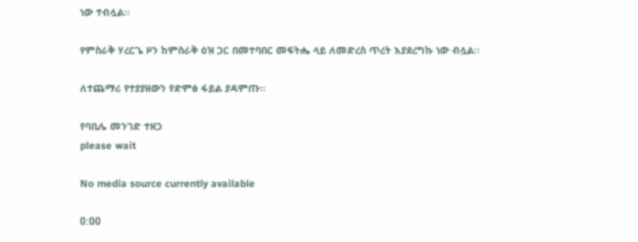ነው ተብሏል፡፡

የምስራቅ ሃረርጌ ዞን ከምስራቅ ዕዝ ጋር በመተባበር መፍትሔ ላይ ለመድረስ ጥረት እያደረግኩ ነው ብሏል፡፡

ለተጨማሪ የተያያዘውን የድምፅ ፋይል ያዳምጡ።

የባቢሌ መንገድ ተዘጋ
please wait

No media source currently available

0:00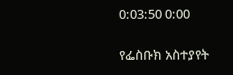0:03:50 0:00

የፌስቡክ አስተያየት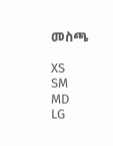መስጫ

XS
SM
MD
LG